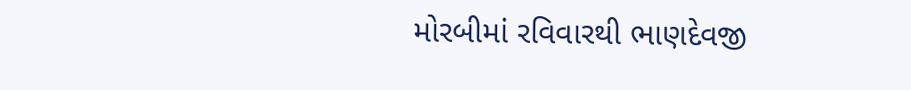મોરબીમાં રવિવારથી ભાણદેવજી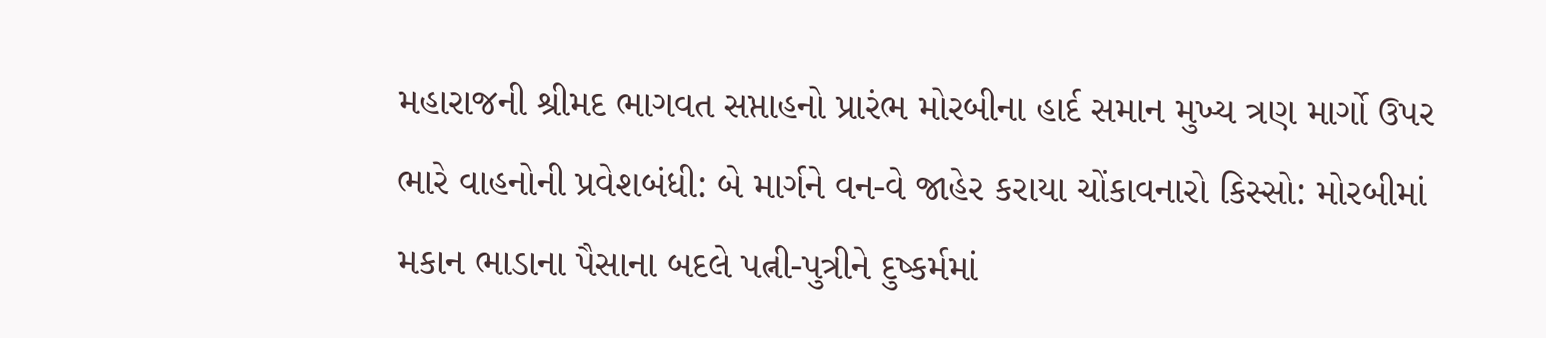મહારાજની શ્રીમદ ભાગવત સપ્તાહનો પ્રારંભ મોરબીના હાર્દ સમાન મુખ્ય ત્રણ માર્ગો ઉપર ભારે વાહનોની પ્રવેશબંધી: બે માર્ગને વન-વે જાહેર કરાયા ચોંકાવનારો કિસ્સો: મોરબીમાં મકાન ભાડાના પૈસાના બદલે પત્ની-પુત્રીને દુષ્કર્મમાં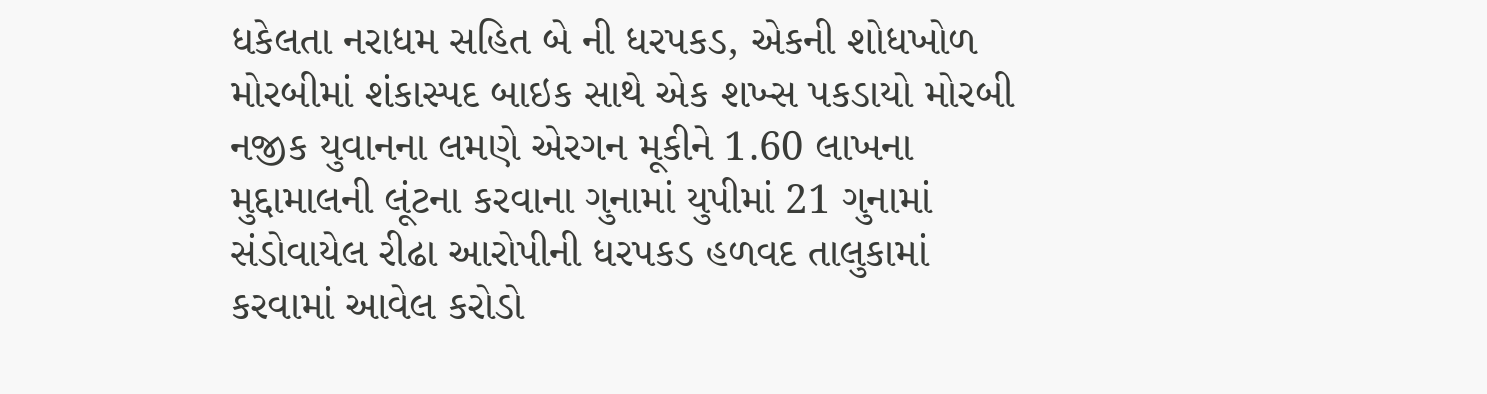ધકેલતા નરાધમ સહિત બે ની ધરપકડ, એકની શોધખોળ મોરબીમાં શંકાસ્પદ બાઇક સાથે એક શખ્સ પકડાયો મોરબી નજીક યુવાનના લમણે એરગન મૂકીને 1.60 લાખના મુદ્દામાલની લૂંટના કરવાના ગુનામાં યુપીમાં 21 ગુનામાં સંડોવાયેલ રીઢા આરોપીની ધરપકડ હળવદ તાલુકામાં કરવામાં આવેલ કરોડો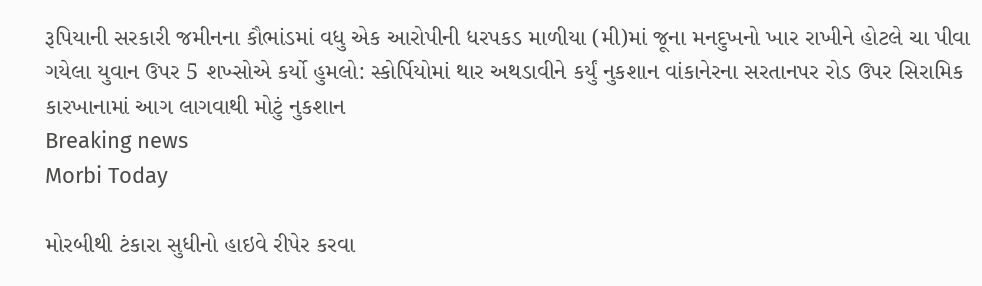રૂપિયાની સરકારી જમીનના કૌભાંડમાં વધુ એક આરોપીની ધરપકડ માળીયા (મી)માં જૂના મનદુખનો ખાર રાખીને હોટલે ચા પીવા ગયેલા યુવાન ઉપર 5 શખ્સોએ કર્યો હુમલો: સ્કોર્પિયોમાં થાર અથડાવીને કર્યું નુકશાન વાંકાનેરના સરતાનપર રોડ ઉપર સિરામિક કારખાનામાં આગ લાગવાથી મોટું નુકશાન
Breaking news
Morbi Today

મોરબીથી ટંકારા સુધીનો હાઇવે રીપેર કરવા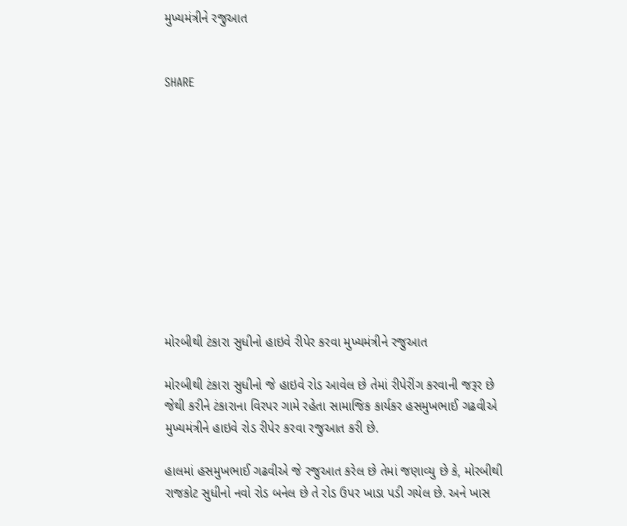મુખ્યમંત્રીને રજુઆત


SHARE











મોરબીથી ટંકારા સુધીનો હાઇવે રીપેર કરવા મુખ્યમંત્રીને રજુઆત

મોરબીથી ટંકારા સુધીનો જે હાઇવે રોડ આવેલ છે તેમાં રીપેરીંગ કરવાની જરૂર છે જેથી કરીને ટંકારાના વિરપર ગામે રહેતા સામાજિક કાર્યકર હસમુખભાઈ ગઢવીએ મુખ્યમંત્રીને હાઇવે રોડ રીપેર કરવા રજુઆત કરી છે.

હાલમાં હસમુખભાઈ ગઢવીએ જે રજુઆત કરેલ છે તેમાં જણાવ્યુ છે કે, મોરબીથી રાજકોટ સુધીનો નવો રોડ બનેલ છે તે રોડ ઉપર ખાડા પડી ગયેલ છે. અને ખાસ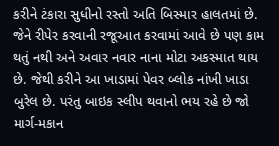કરીને ટંકારા સુધીનો રસ્તો અતિ બિસ્માર હાલતમાં છે. જેને રીપેર કરવાની રજૂઆત કરવામાં આવે છે પણ કામ થતું નથી અને અવાર નવાર નાના મોટા અકસ્માત થાય છે. જેથી કરીને આ ખાડામાં પેવર બ્લોક નાંખી ખાડા બુરેલ છે. પરંતુ બાઇક સ્લીપ થવાનો ભય રહે છે જો માર્ગ-મકાન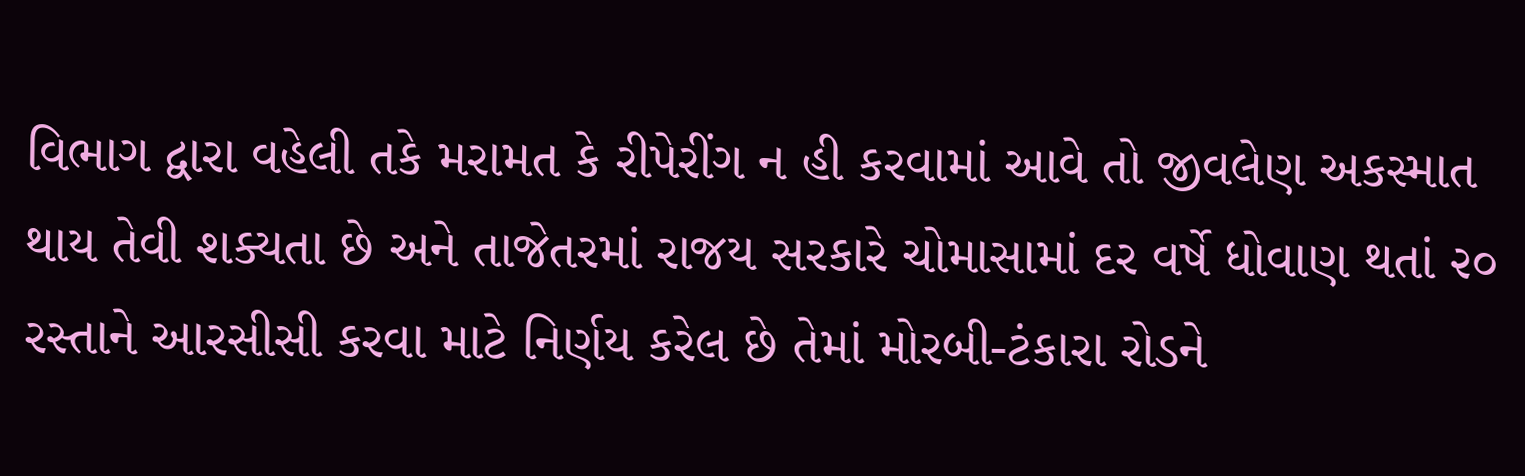વિભાગ દ્વારા વહેલી તકે મરામત કે રીપેરીંગ ન હી કરવામાં આવે તો જીવલેણ અકસ્માત થાય તેવી શક્યતા છે અને તાજેતરમાં રાજય સરકારે ચોમાસામાં દર વર્ષે ધોવાણ થતાં ૨૦ રસ્તાને આરસીસી કરવા માટે નિર્ણય કરેલ છે તેમાં મોરબી-ટંકારા રોડને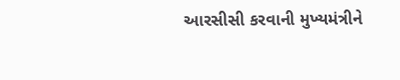આરસીસી કરવાની મુખ્યમંત્રીને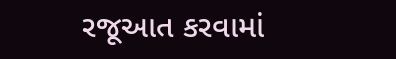રજૂઆત કરવામાં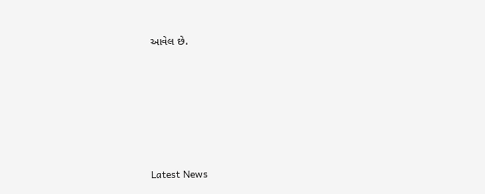આવેલ છે.






Latest News